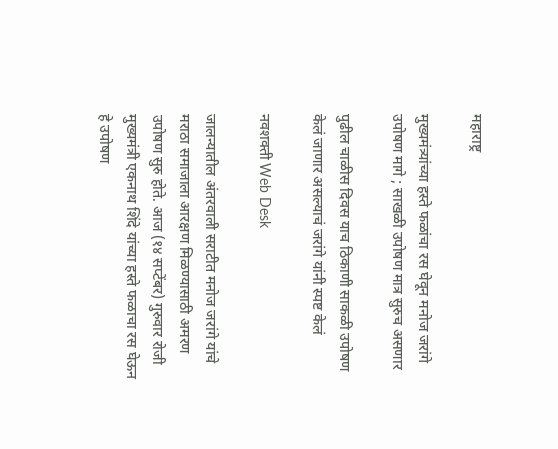महाराष्ट्र

मुख्यमंत्र्यांच्या हस्ते फळांचा रस घेवून मनोज जरांगे उपोषण मागे ; साखळी उपोषण मात्र सुरुच असणार

पुढील चाळीस दिवस याच ठिकाणी साकळी उपोषण केलं जाणार असल्याचं जरांगे यांनी स्पष्ट केलं

नवशक्ती Web Desk

जालन्यातील अंतरवाली सराटीत मनोज जरांगे यांचे मराठा समाजाला आरक्षण मिळण्यासाठी अमरण उपोषण सुरु होते. आज (१४ सप्टेंबर) गुरुवार रोजी मुख्यमंत्री एकनाथ शिंदे यांच्या हस्ते फळाचा रस घेऊन हे उपोषण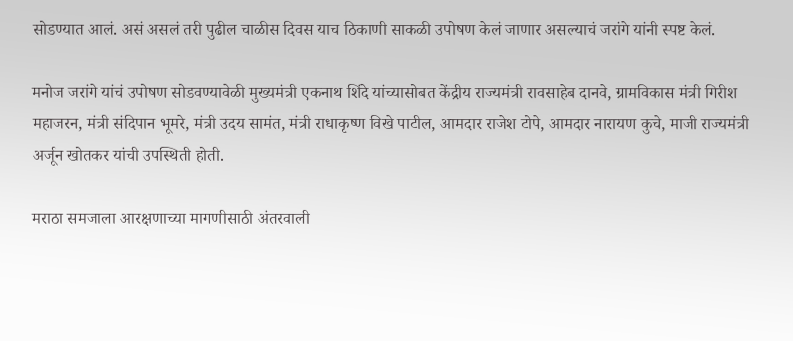सोडण्यात आलं. असं असलं तरी पुढील चाळीस दिवस याच ठिकाणी साकळी उपोषण केलं जाणार असल्याचं जरांगे यांनी स्पष्ट केलं.

मनोज जरांगे यांचं उपोषण सोडवण्यावेळी मुख्यमंत्री एकनाथ शिंदे यांच्यासोबत केंद्रीय राज्यमंत्री रावसाहेब दानवे, ग्रामविकास मंत्री गिरीश महाजरन, मंत्री संदिपान भूमरे, मंत्री उदय सामंत, मंत्री राधाकृष्ण विखे पाटील, आमदार राजेश टोपे, आमदार नारायण कुचे, माजी राज्यमंत्री अर्जून खोतकर यांची उपस्थिती होती.

मराठा समजाला आरक्षणाच्या मागणीसाठी अंतरवाली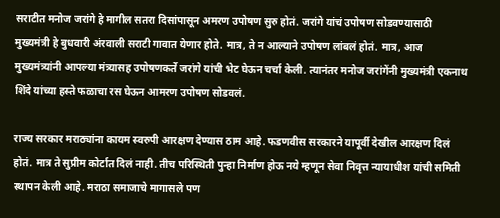सराटीत मनोज जरांगे हे मागील सतरा दिसांपासून अमरण उपोषण सुरु होतं. जरांगे यांचं उपोषण सोडवण्यासाठी मुख्यमंत्री हे बुधवारी अंरवाली सराटी गावात येणार होते. मात्र, ते न आल्याने उपोषण लांबलं होतं. मात्र, आज मुख्यमंत्र्यांनी आपल्या मंत्र्यासह उपोषणकर्ते जरांगे यांची भेट घेऊन चर्चा केली. त्यानंतर मनोज जरांगेंनी मुख्यमंत्री एकनाथ शिंदे यांच्या हस्ते फळाचा रस घेऊन आमरण उपोषण सोडवलं.

राज्य सरकार मराठ्यांना कायम स्वरुपी आरक्षण देण्यास ठाम आहे. फडणवीस सरकारने यापूर्वी देखील आरक्षण दिलं होतं. मात्र ते सुप्रीम कोर्टात दिलं नाही. तीच परिस्थिती पुन्हा निर्माण होऊ नये म्हणून सेवा निवृत्त न्यायाधीश यांची समिती स्थापन केली आहे. मराठा समाजाचे मागासले पण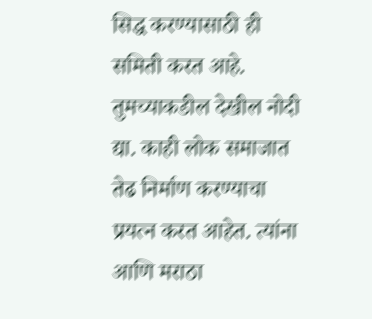सिद्ध करण्यासाठी ही समिती करत आहे. तुमच्याकडील देखील नोदी द्या. काही लोक समाजात तेढ निर्माण करण्याचा प्रयत्न करत आहेत. त्यांना आणि मराठा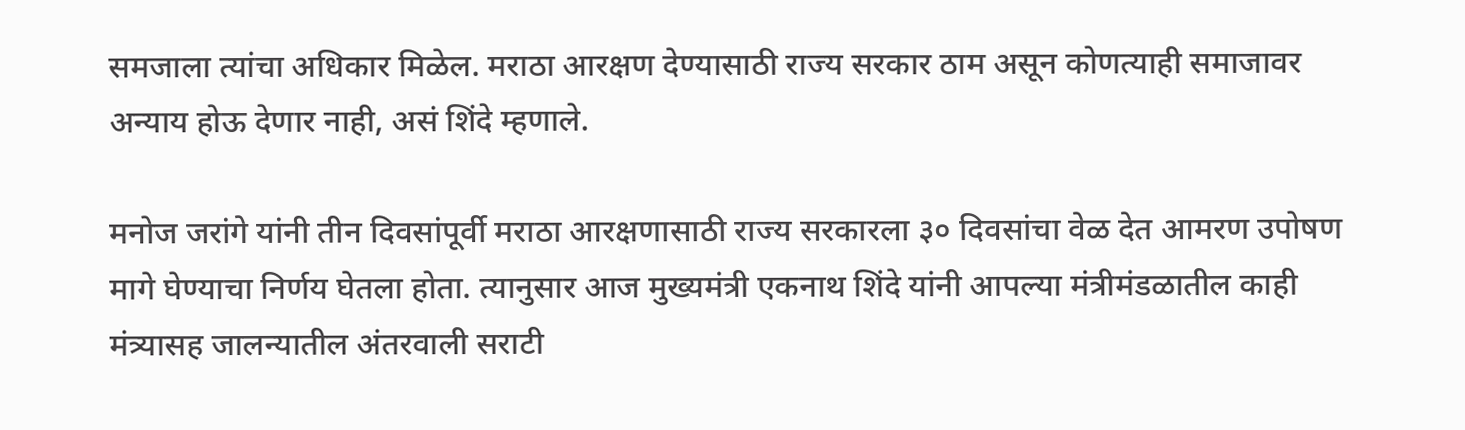समजाला त्यांचा अधिकार मिळेल. मराठा आरक्षण देण्यासाठी राज्य सरकार ठाम असून कोणत्याही समाजावर अन्याय होऊ देणार नाही, असं शिंदे म्हणाले.

मनोज जरांगे यांनी तीन दिवसांपूर्वी मराठा आरक्षणासाठी राज्य सरकारला ३० दिवसांचा वेळ देत आमरण उपोषण मागे घेण्याचा निर्णय घेतला होता. त्यानुसार आज मुख्यमंत्री एकनाथ शिंदे यांनी आपल्या मंत्रीमंडळातील काही मंत्र्यासह जालन्यातील अंतरवाली सराटी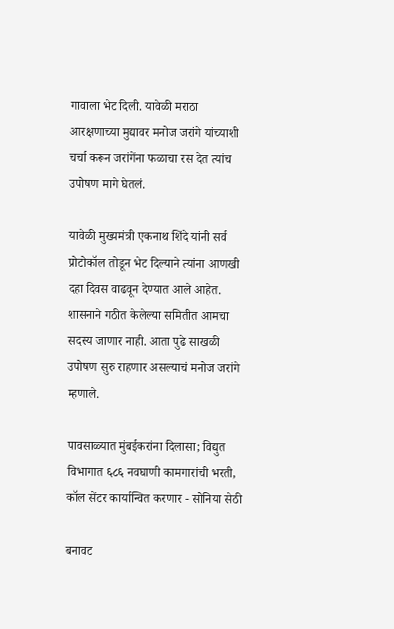गावाला भेट दिली. यावेळी मराठा आरक्षणाच्या मुद्यावर मनोज जरांगे यांच्याशी चर्चा करून जरांगेंना फळाचा रस देत त्यांच उपोषण मागे घेतलं.

यावेळी मुख्यमंत्री एकनाथ शिंदे यांनी सर्व प्रोटोकॉल तोडून भेट दिल्याने त्यांना आणखी दहा दिवस वाढवून देण्यात आले आहेत. शासनाने गठीत केलेल्या समितीत आमचा सदस्य जाणार नाही. आता पुढे साखळी उपोषण सुरु राहणार असल्याचं मनोज जरांगे म्हणाले.

पावसाळ्यात मुंबईकरांना दिलासा; विद्युत विभागात ६८६ नवघाणी कामगारांची भरती, कॉल सेंटर कार्यान्वित करणार - सोनिया सेठी

बनावट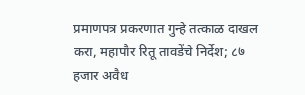प्रमाणपत्र प्रकरणात गुन्हे तत्काळ दाखल करा, महापौर रितू तावडेंचे निर्देश; ८७ हजार अवैध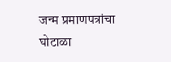जन्म प्रमाणपत्रांचा घोटाळा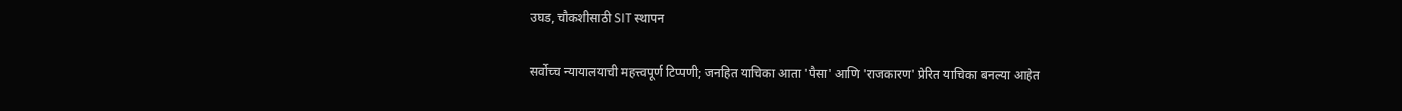उघड, चौकशीसाठी SIT स्थापन

सर्वोच्च न्यायालयाची महत्त्वपूर्ण टिप्पणी; जनहित याचिका आता 'पैसा' आणि 'राजकारण' प्रेरित याचिका बनल्या आहेत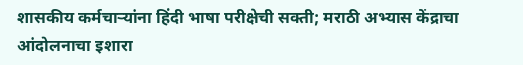शासकीय कर्मचाऱ्यांना हिंदी भाषा परीक्षेची सक्ती; मराठी अभ्यास केंद्राचा आंदोलनाचा इशारा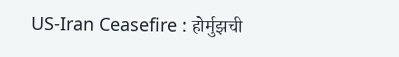US-Iran Ceasefire : होर्मुझची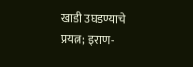खाडी उघडण्याचे प्रयत्न; इराण-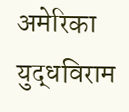अमेरिका युद्धविराम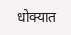धोक्यात